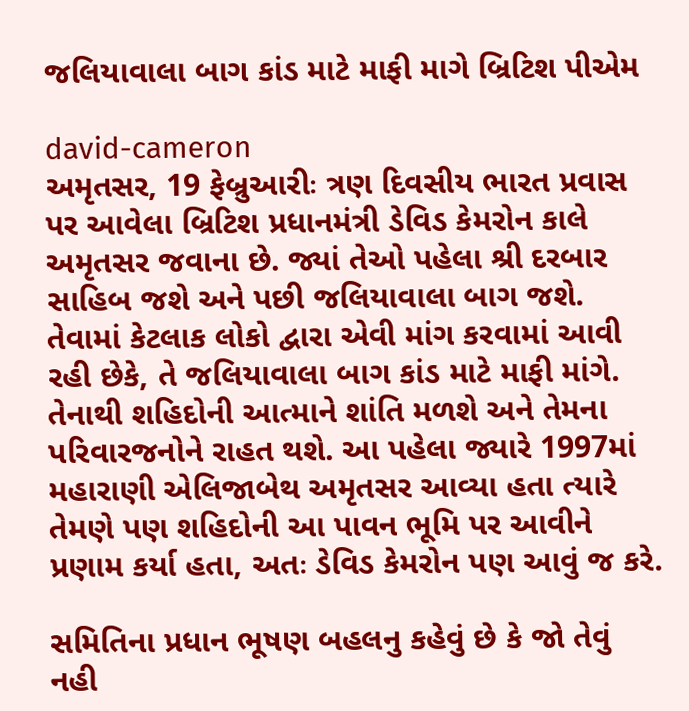જલિયાવાલા બાગ કાંડ માટે માફી માગે બ્રિટિશ પીએમ

david-cameron
અમૃતસર, 19 ફેબ્રુઆરીઃ ત્રણ દિવસીય ભારત પ્રવાસ પર આવેલા બ્રિટિશ પ્રધાનમંત્રી ડેવિડ કેમરોન કાલે અમૃતસર જવાના છે. જ્યાં તેઓ પહેલા શ્રી દરબાર સાહિબ જશે અને પછી જલિયાવાલા બાગ જશે. તેવામાં કેટલાક લોકો દ્વારા એવી માંગ કરવામાં આવી રહી છેકે, તે જલિયાવાલા બાગ કાંડ માટે માફી માંગે. તેનાથી શહિદોની આત્માને શાંતિ મળશે અને તેમના પરિવારજનોને રાહત થશે. આ પહેલા જ્યારે 1997માં મહારાણી એલિજાબેથ અમૃતસર આવ્યા હતા ત્યારે તેમણે પણ શહિદોની આ પાવન ભૂમિ પર આવીને પ્રણામ કર્યા હતા, અતઃ ડેવિડ કેમરોન પણ આવું જ કરે.

સમિતિના પ્રધાન ભૂષણ બહલનુ કહેવું છે કે જો તેવું નહી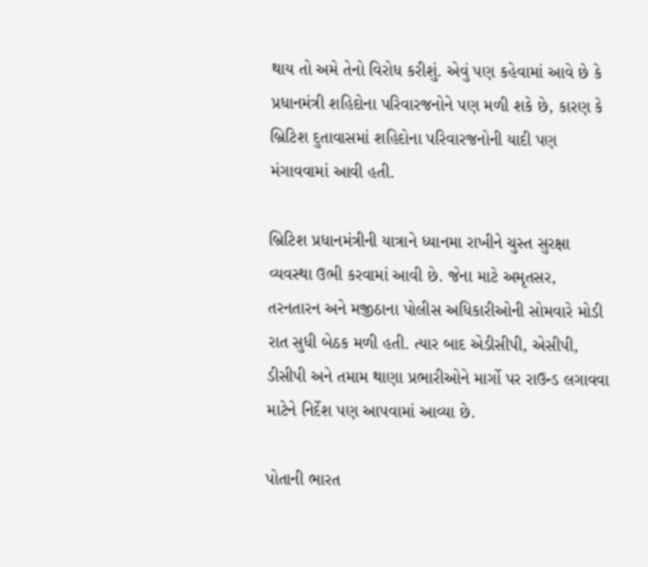થાય તો અમે તેનો વિરોધ કરીશું. એવું પણ કહેવામાં આવે છે કે પ્રધાનમંત્રી શહિદોના પરિવારજનોને પણ મળી શકે છે, કારણ કે બ્રિટિશ દુતાવાસમાં શહિદોના પરિવારજનોની યાદી પણ મંગાવવામાં આવી હતી.

બ્રિટિશ પ્રધાનમંત્રીની યાત્રાને ધ્યાનમા રાખીને ચુસ્ત સુરક્ષા વ્યવસ્થા ઉભી કરવામાં આવી છે. જેના માટે અમૃતસર, તરનતારન અને મજીઠાના પોલીસ અધિકારીઓની સોમવારે મોડી રાત સુધી બેઠક મળી હતી. ત્યાર બાદ એડીસીપી, એસીપી, ડીસીપી અને તમામ થાણા પ્રભારીઓને માર્ગો પર રાઉન્ડ લગાવવા માટેને નિર્દેશ પણ આપવામાં આવ્યા છે.

પોતાની ભારત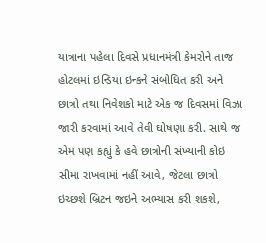યાત્રાના પહેલા દિવસે પ્રધાનમંત્રી કેમરોને તાજ હોટલમાં ઇન્ડિયા ઇન્કને સંબોધિત કરી અને છાત્રો તથા નિવેશકો માટે એક જ દિવસમાં વિઝા જારી કરવામાં આવે તેવી ઘોષણા કરી. સાથે જ એમ પણ કહ્યું કે હવે છાત્રોની સંખ્યાની કોઇ સીમા રાખવામાં નહીં આવે, જેટલા છાત્રો ઇચ્છશે બ્રિટન જઇને અભ્યાસ કરી શકશે,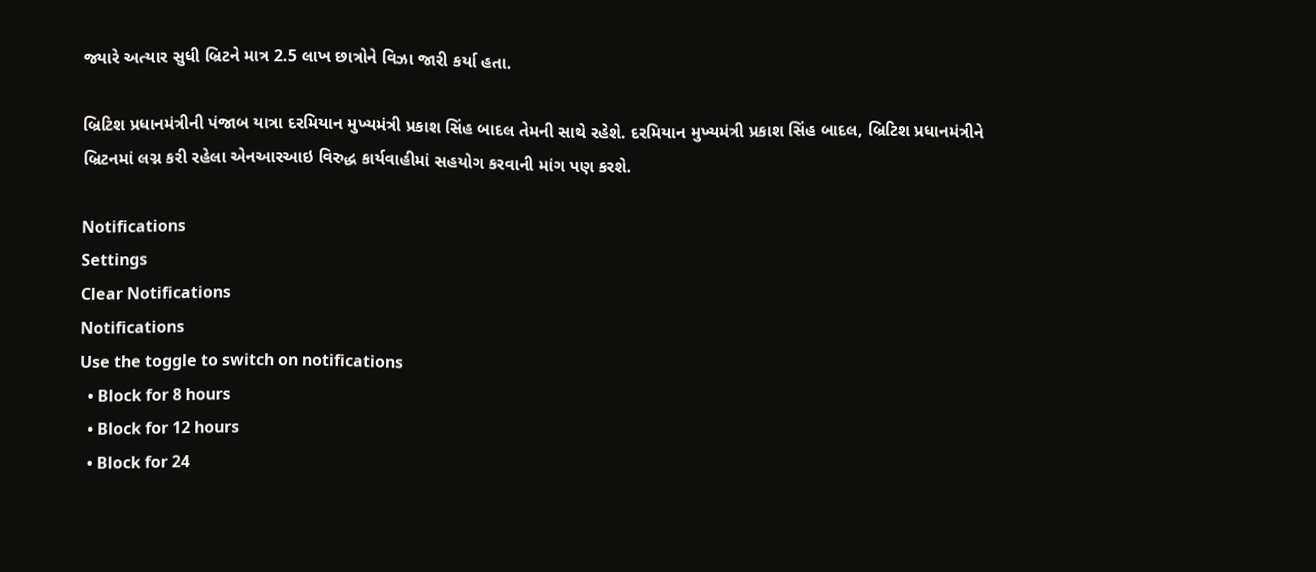જ્યારે અત્યાર સુધી બ્રિટને માત્ર 2.5 લાખ છાત્રોને વિઝા જારી કર્યા હતા.

બ્રિટિશ પ્રધાનમંત્રીની પંજાબ યાત્રા દરમિયાન મુખ્યમંત્રી પ્રકાશ સિંહ બાદલ તેમની સાથે રહેશે. દરમિયાન મુખ્યમંત્રી પ્રકાશ સિંહ બાદલ, બ્રિટિશ પ્રધાનમંત્રીને બ્રિટનમાં લગ્ન કરી રહેલા એનઆરઆઇ વિરુદ્ધ કાર્યવાહીમાં સહયોગ કરવાની માંગ પણ કરશે.

Notifications
Settings
Clear Notifications
Notifications
Use the toggle to switch on notifications
  • Block for 8 hours
  • Block for 12 hours
  • Block for 24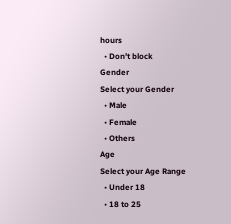hours
  • Don't block
Gender
Select your Gender
  • Male
  • Female
  • Others
Age
Select your Age Range
  • Under 18
  • 18 to 25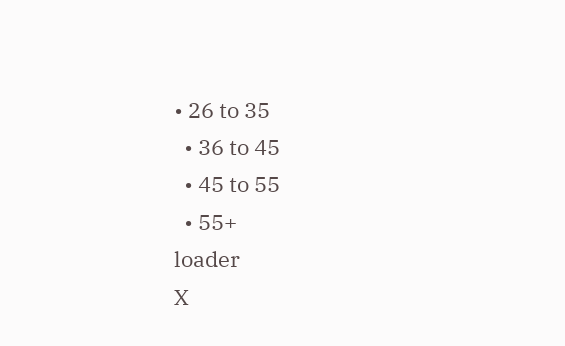• 26 to 35
  • 36 to 45
  • 45 to 55
  • 55+
loader
X